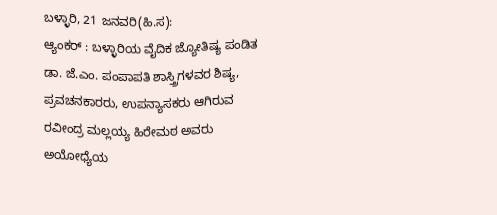ಬಳ್ಳಾರಿ, 21 ಜನವರಿ(ಹಿ.ಸ):
ಆ್ಯಂಕರ್ : ಬಳ್ಳಾರಿಯ ವೈದಿಕ ಜ್ಯೋತಿಷ್ಯ ಪಂಡಿತ ಡಾ. ಜೆ.ಎಂ. ಪಂಪಾಪತಿ ಶಾಸ್ತ್ರಿಗಳವರ ಶಿಷ್ಯ, ಪ್ರವಚನಕಾರರು, ಉಪನ್ಯಾಸಕರು ಆಗಿರುವ ರವೀಂದ್ರ ಮಲ್ಲಯ್ಯ ಹಿರೇಮಠ ಅವರು ಅಯೋಧ್ಯೆಯ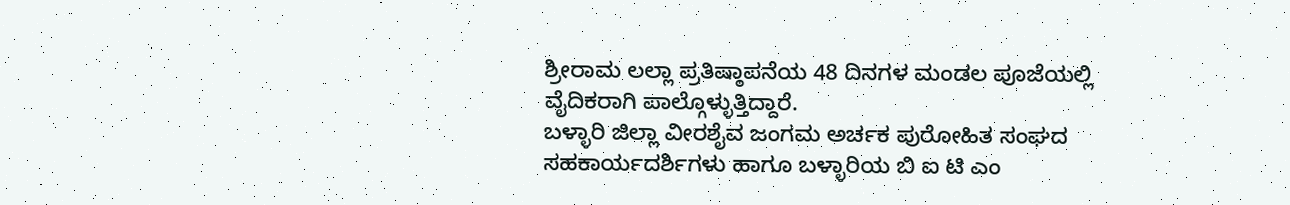ಶ್ರೀರಾಮ ಲಲ್ಲಾ ಪ್ರತಿಷ್ಠಾಪನೆಯ 48 ದಿನಗಳ ಮಂಡಲ ಪೂಜೆಯಲ್ಲಿ ವೈದಿಕರಾಗಿ ಪಾಲ್ಗೊಳ್ಳುತ್ತಿದ್ದಾರೆ.
ಬಳ್ಳಾರಿ ಜಿಲ್ಲಾ ವೀರಶೈವ ಜಂಗಮ ಅರ್ಚಕ ಪುರೋಹಿತ ಸಂಘದ ಸಹಕಾರ್ಯದರ್ಶಿಗಳು ಹಾಗೂ ಬಳ್ಳಾರಿಯ ಬಿ ಐ ಟಿ ಎಂ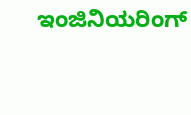ಇಂಜಿನಿಯರಿಂಗ್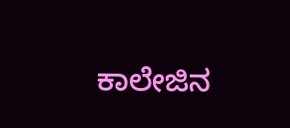ಕಾಲೇಜಿನ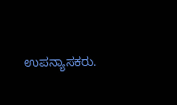ಉಪನ್ಯಾಸಕರು.